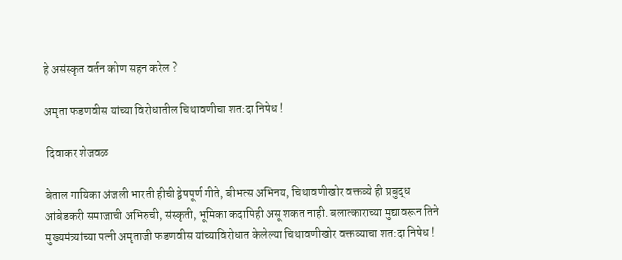हे असंस्कृत वर्तन कोण सहन करेल ?

अमृता फडणवीस यांच्या विरोधातील चिथावणीचा शत:दा निषेध !

 दिवाकर शेजवळ

बेताल गायिका अंजली भारती हीची द्वेषपूर्ण गीते, बीभत्स अभिनय, चिथावणीखोर वक्तव्ये ही प्रबुद्ध आंबेडकरी समाजाची अभिरुची, संस्कृती, भूमिका कदापिही असू शकत नाही. बलात्काराच्या मुद्यावरून तिने मुख्यमंत्र्यांच्या पत्नी अमृताजी फडणवीस यांच्याविरोधात केलेल्या चिथावणीखोर वक्तव्याचा शत:दा निषेध !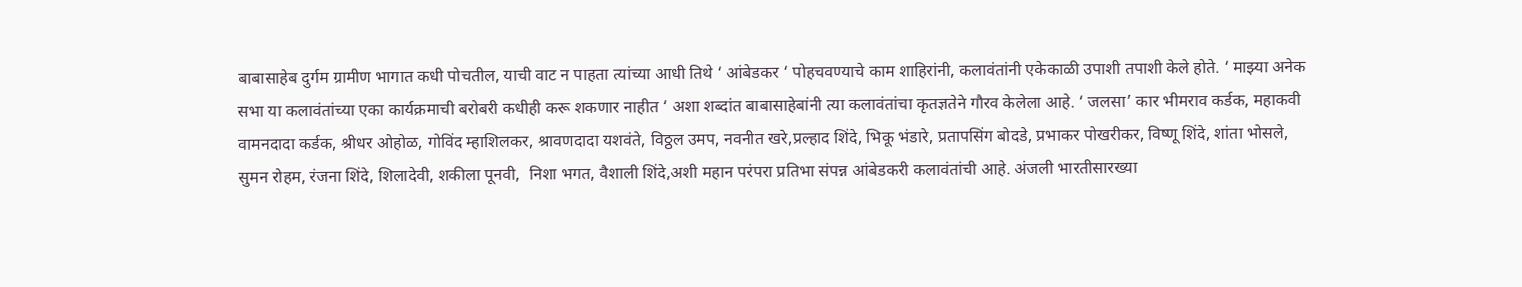बाबासाहेब दुर्गम ग्रामीण भागात कधी पोचतील, याची वाट न पाहता त्यांच्या आधी तिथे ‘ आंबेडकर ‘ पोहचवण्याचे काम शाहिरांनी, कलावंतांनी एकेकाळी उपाशी तपाशी केले होते. ‘ माझ्या अनेक सभा या कलावंतांच्या एका कार्यक्रमाची बरोबरी कधीही करू शकणार नाहीत ‘ अशा शब्दांत बाबासाहेबांनी त्या कलावंतांचा कृतज्ञतेने गौरव केलेला आहे. ‘ जलसा’ कार भीमराव कर्डक, महाकवी वामनदादा कर्डक, श्रीधर ओहोळ, गोविंद म्हाशिलकर, श्रावणदादा यशवंते, विठ्ठल उमप, नवनीत खरे,प्रल्हाद शिंदे, भिकू भंडारे, प्रतापसिंग बोदडे, प्रभाकर पोखरीकर, विष्णू शिंदे, शांता भोसले, सुमन रोहम, रंजना शिंदे, शिलादेवी, शकीला पूनवी,  निशा भगत, वैशाली शिंदे,अशी महान परंपरा प्रतिभा संपन्न आंबेडकरी कलावंतांची आहे. अंजली भारतीसारख्या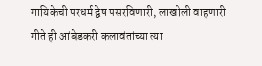गायिकेची परधर्म द्वेष पसरविणारी, लाखोली वाहणारी गीते ही आंबेडकरी कलावंतांच्या त्या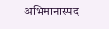अभिमानास्पद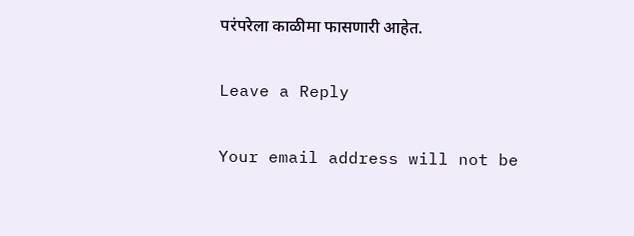परंपरेला काळीमा फासणारी आहेत.

Leave a Reply

Your email address will not be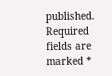published. Required fields are marked *